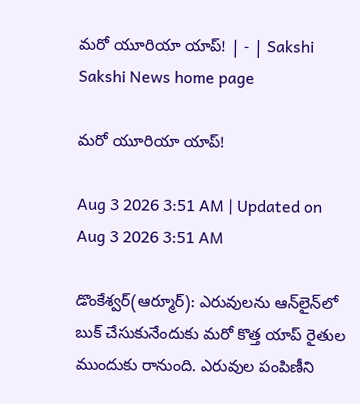మరో యూరియా యాప్‌! | - | Sakshi
Sakshi News home page

మరో యూరియా యాప్‌!

Aug 3 2026 3:51 AM | Updated on Aug 3 2026 3:51 AM

డొంకేశ్వర్‌(ఆర్మూర్‌): ఎరువులను ఆన్‌లైన్‌లో బుక్‌ చేసుకునేందుకు మరో కొత్త యాప్‌ రైతుల ముందుకు రానుంది. ఎరువుల పంపిణీని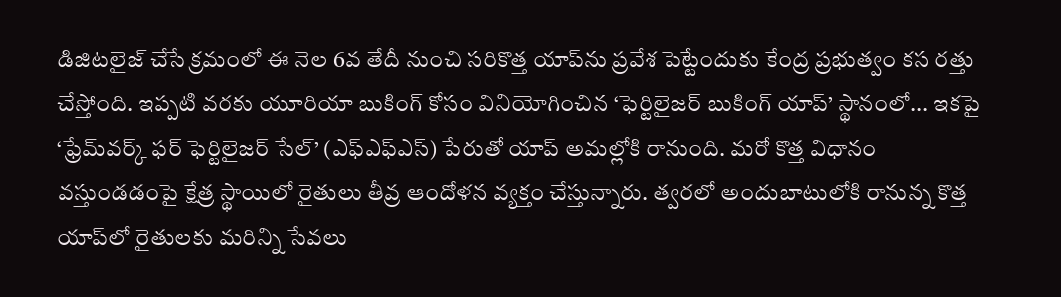డిజిటలైజ్‌ చేసే క్రమంలో ఈ నెల 6వ తేదీ నుంచి సరికొత్త యాప్‌ను ప్రవేశ పెట్టేందుకు కేంద్ర ప్రభుత్వం కస రత్తు చేస్తోంది. ఇప్పటి వరకు యూరియా బుకింగ్‌ కోసం వినియోగించిన ‘ఫెర్టిలైజర్‌ బుకింగ్‌ యాప్‌’ స్థానంలో... ఇకపై ‘ఫ్రేమ్‌వర్క్‌ ఫర్‌ ఫెర్టిలైజర్‌ సేల్‌’ (ఎఫ్‌ఎఫ్‌ఎస్‌) పేరుతో యాప్‌ అమల్లోకి రానుంది. మరో కొత్త విధానం వస్తుండడంపై క్షేత్ర స్థాయిలో రైతులు తీవ్ర ఆందోళన వ్యక్తం చేస్తున్నారు. త్వరలో అందుబాటులోకి రానున్న కొత్త యాప్‌లో రైతులకు మరిన్ని సేవలు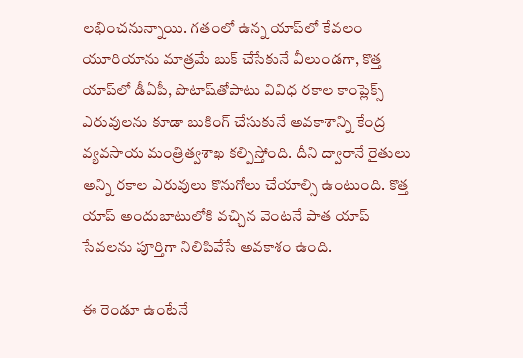లభించనున్నాయి. గతంలో ఉన్న యాప్‌లో కేవలం యూరియాను మాత్రమే బుక్‌ చేసేకునే వీలుండగా, కొత్త యాప్‌లో డీఏపీ, పొటాష్‌తోపాటు వివిధ రకాల కాంప్లెక్స్‌ ఎరువులను కూడా బుకింగ్‌ చేసుకునే అవకాశాన్ని కేంద్ర వ్యవసాయ మంత్రిత్వశాఖ కల్పిస్తోంది. దీని ద్వారానే రైతులు అన్ని రకాల ఎరువులు కొనుగోలు చేయాల్సి ఉంటుంది. కొత్త యాప్‌ అందుబాటులోకి వచ్చిన వెంటనే పాత యాప్‌ సేవలను పూర్తిగా నిలిపివేసే అవకాశం ఉంది.

ఈ రెండూ ఉంటేనే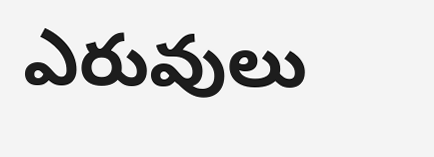ఎరువులు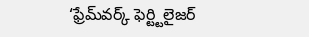‘ఫ్రేమ్‌వర్క్‌ ఫెర్ట్టిలైజర్‌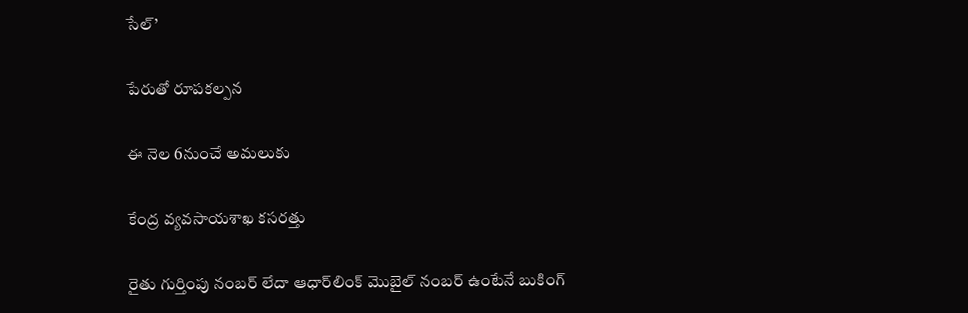సేల్‌’

పేరుతో రూపకల్పన

ఈ నెల 6నుంచే అమలుకు

కేంద్ర వ్యవసాయశాఖ కసరత్తు

రైతు గుర్తింపు నంబర్‌ లేదా ఆధార్‌లింక్‌ మొబైల్‌ నంబర్‌ ఉంటేనే బుకింగ్‌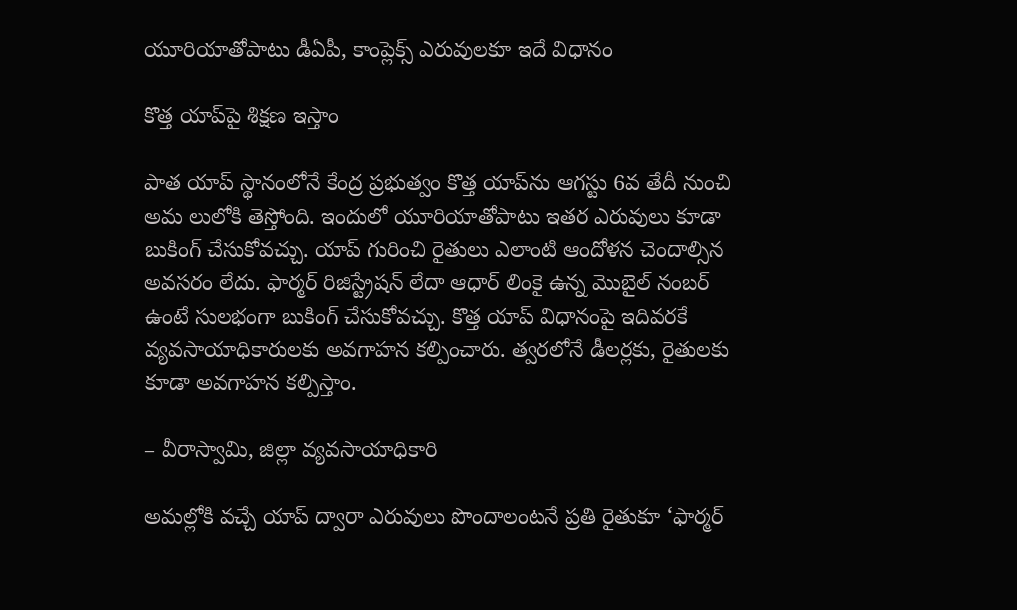యూరియాతోపాటు డీఏపీ, కాంప్లెక్స్‌ ఎరువులకూ ఇదే విధానం

కొత్త యాప్‌పై శిక్షణ ఇస్తాం

పాత యాప్‌ స్థానంలోనే కేంద్ర ప్రభుత్వం కొత్త యాప్‌ను ఆగస్టు 6వ తేదీ నుంచి అమ లులోకి తెస్తోంది. ఇందులో యూరియాతోపాటు ఇతర ఎరువులు కూడా బుకింగ్‌ చేసుకోవచ్చు. యాప్‌ గురించి రైతులు ఎలాంటి ఆందోళన చెందాల్సిన అవసరం లేదు. ఫార్మర్‌ రిజిస్ట్రేషన్‌ లేదా ఆధార్‌ లింకై ఉన్న మొబైల్‌ నంబర్‌ ఉంటే సులభంగా బుకింగ్‌ చేసుకోవచ్చు. కొత్త యాప్‌ విధానంపై ఇదివరకే వ్యవసాయాధికారులకు అవగాహన కల్పించారు. త్వరలోనే డీలర్లకు, రైతులకు కూడా అవగాహన కల్పిస్తాం.

– వీరాస్వామి, జిల్లా వ్యవసాయాధికారి

అమల్లోకి వచ్చే యాప్‌ ద్వారా ఎరువులు పొందాలంటనే ప్రతి రైతుకూ ‘ఫార్మర్‌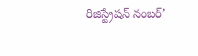రిజిస్ట్రేషన్‌ నంబర్‌’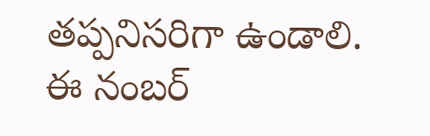తప్పనిసరిగా ఉండాలి. ఈ నంబర్‌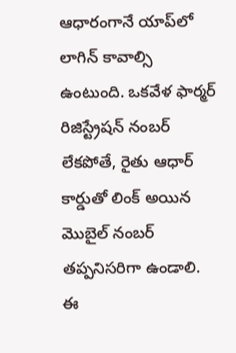ఆధారంగానే యాప్‌లో లాగిన్‌ కావాల్సి ఉంటుంది. ఒకవేళ ఫార్మర్‌ రిజిస్ట్రేషన్‌ నంబర్‌ లేకపోతే, రైతు ఆధార్‌ కార్డుతో లింక్‌ అయిన మొబైల్‌ నంబర్‌ తప్పనిసరిగా ఉండాలి. ఈ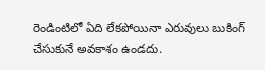రెండింటిలో ఏది లేకపోయినా ఎరువులు బుకింగ్‌ చేసుకునే అవకాశం ఉండదు.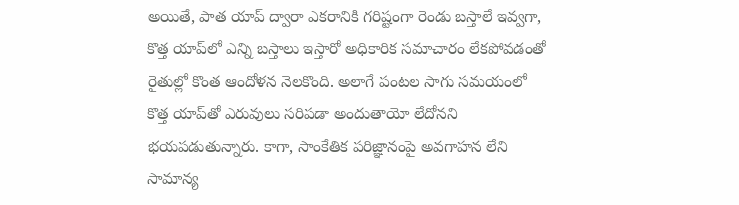అయితే, పాత యాప్‌ ద్వారా ఎకరానికి గరిష్టంగా రెండు బస్తాలే ఇవ్వగా, కొత్త యాప్‌లో ఎన్ని బస్తాలు ఇస్తారో అధికారిక సమాచారం లేకపోవడంతో రైతుల్లో కొంత ఆందోళన నెలకొంది. అలాగే పంటల సాగు సమయంలో కొత్త యాప్‌తో ఎరువులు సరిపడా అందుతాయో లేదోనని భయపడుతున్నారు. కాగా, సాంకేతిక పరిజ్ఞానంపై అవగాహన లేని సామాన్య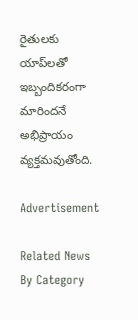రైతులకు యాప్‌లతో ఇబ్బందికరంగా మారిందనే అభిప్రాయం వ్యక్తమవుతోంది.

Advertisement

Related News By Category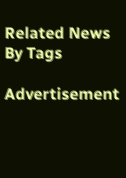Related News By Tags

Advertisement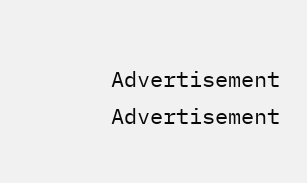Advertisement
Advertisement